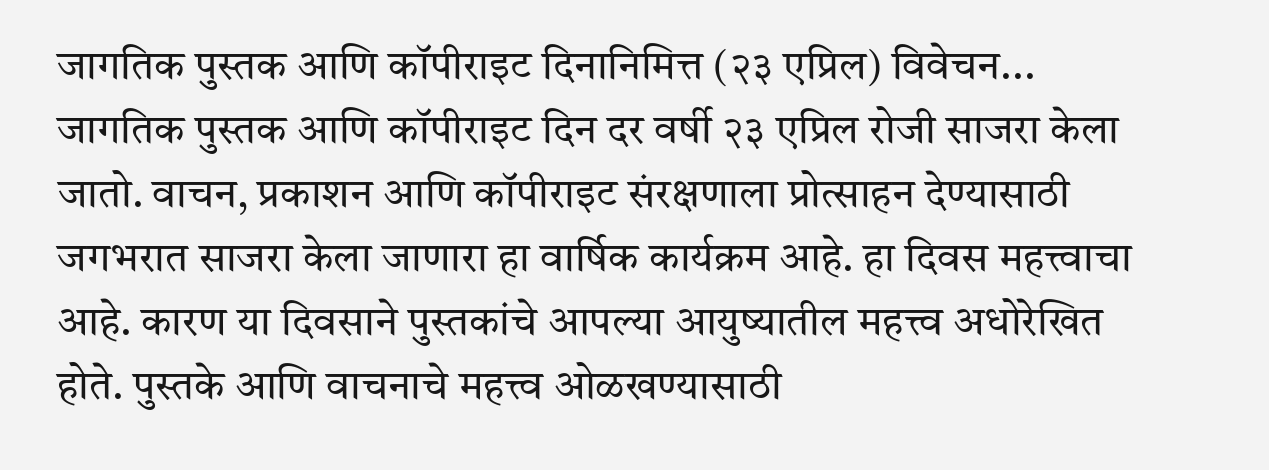जागतिक पुस्तक आणि कॉपीराइट दिनानिमित्त (२३ एप्रिल) विवेचन...
जागतिक पुस्तक आणि कॉपीराइट दिन दर वर्षी २३ एप्रिल रोजी साजरा केला जातो. वाचन, प्रकाशन आणि कॉपीराइट संरक्षणाला प्रोत्साहन देण्यासाठी जगभरात साजरा केला जाणारा हा वार्षिक कार्यक्रम आहे. हा दिवस महत्त्वाचा आहे. कारण या दिवसाने पुस्तकांचे आपल्या आयुष्यातील महत्त्व अधोरेखित होते. पुस्तके आणि वाचनाचे महत्त्व ओळखण्यासाठी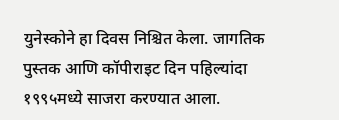युनेस्कोने हा दिवस निश्चित केला. जागतिक पुस्तक आणि कॉपीराइट दिन पहिल्यांदा १९९५मध्ये साजरा करण्यात आला.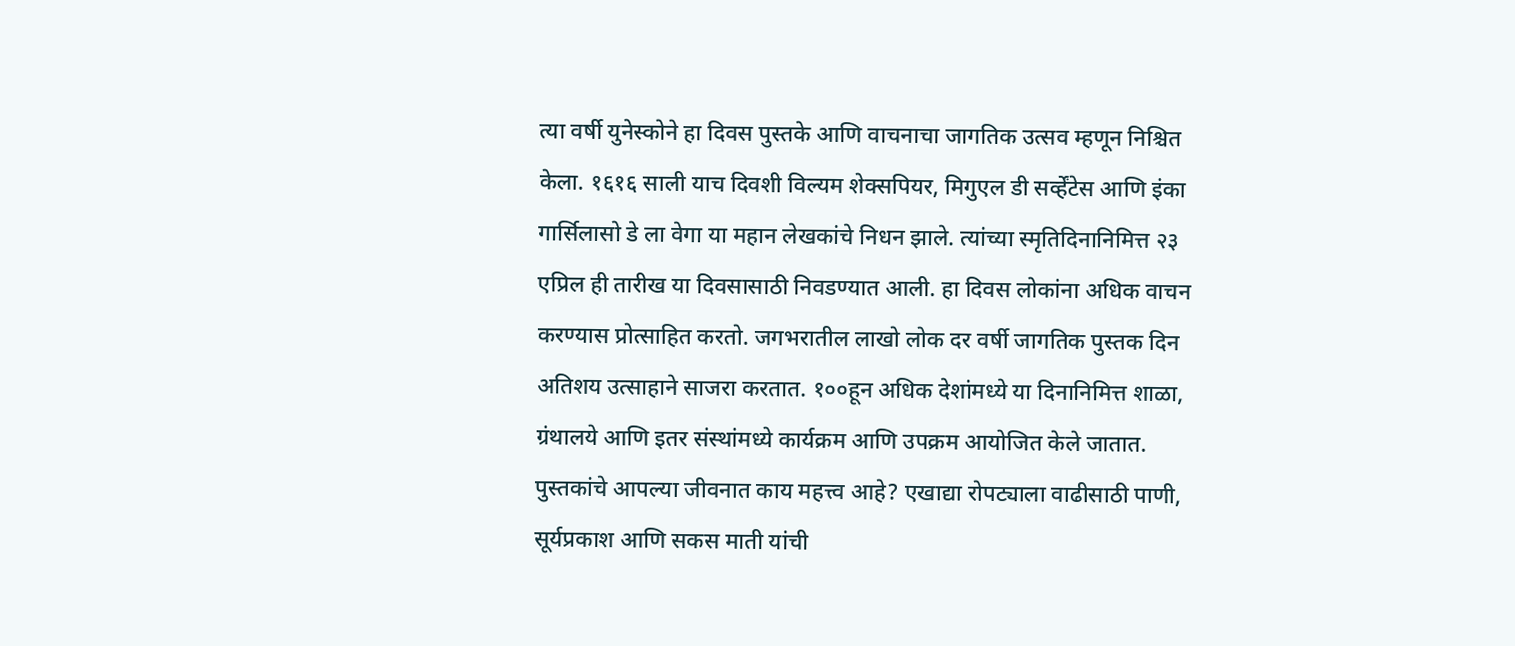त्या वर्षी युनेस्कोने हा दिवस पुस्तके आणि वाचनाचा जागतिक उत्सव म्हणून निश्चित केला. १६१६ साली याच दिवशी विल्यम शेक्सपियर, मिगुएल डी सर्व्हेंटेस आणि इंका गार्सिलासो डे ला वेगा या महान लेखकांचे निधन झाले. त्यांच्या स्मृतिदिनानिमित्त २३ एप्रिल ही तारीख या दिवसासाठी निवडण्यात आली. हा दिवस लोकांना अधिक वाचन करण्यास प्रोत्साहित करतो. जगभरातील लाखो लोक दर वर्षी जागतिक पुस्तक दिन अतिशय उत्साहाने साजरा करतात. १००हून अधिक देशांमध्ये या दिनानिमित्त शाळा, ग्रंथालये आणि इतर संस्थांमध्ये कार्यक्रम आणि उपक्रम आयोजित केले जातात.
पुस्तकांचे आपल्या जीवनात काय महत्त्व आहे? एखाद्या रोपट्याला वाढीसाठी पाणी, सूर्यप्रकाश आणि सकस माती यांची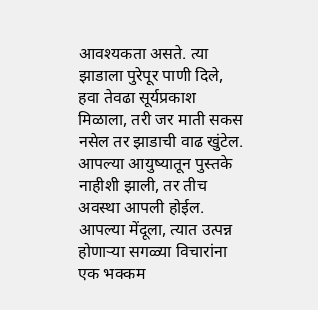आवश्यकता असते. त्या झाडाला पुरेपूर पाणी दिले, हवा तेवढा सूर्यप्रकाश मिळाला, तरी जर माती सकस नसेल तर झाडाची वाढ खुंटेल. आपल्या आयुष्यातून पुस्तके नाहीशी झाली, तर तीच अवस्था आपली होईल. आपल्या मेंदूला, त्यात उत्पन्न होणाऱ्या सगळ्या विचारांना एक भक्कम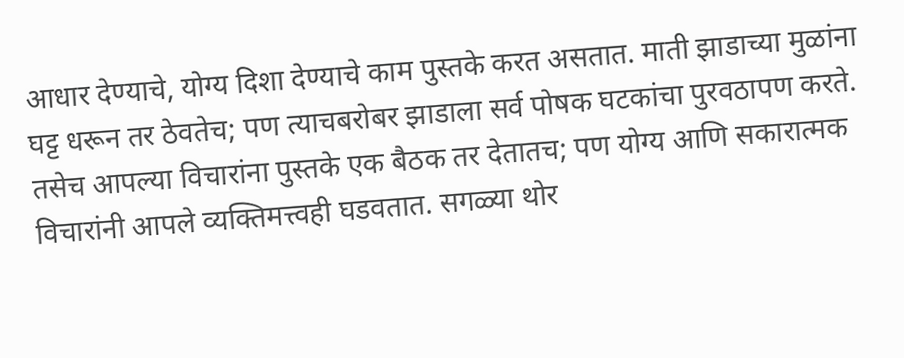आधार देण्याचे, योग्य दिशा देण्याचे काम पुस्तके करत असतात. माती झाडाच्या मुळांना घट्ट धरून तर ठेवतेच; पण त्याचबरोबर झाडाला सर्व पोषक घटकांचा पुरवठापण करते. तसेच आपल्या विचारांना पुस्तके एक बैठक तर देतातच; पण योग्य आणि सकारात्मक विचारांनी आपले व्यक्तिमत्त्वही घडवतात. सगळ्या थोर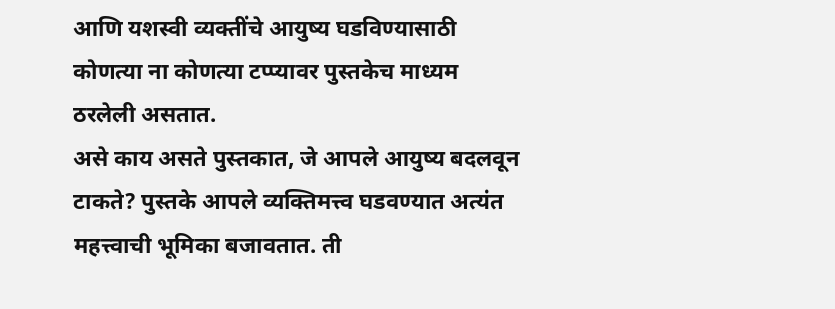आणि यशस्वी व्यक्तींचे आयुष्य घडविण्यासाठी कोणत्या ना कोणत्या टप्प्यावर पुस्तकेच माध्यम ठरलेली असतात.
असे काय असते पुस्तकात, जे आपले आयुष्य बदलवून टाकते? पुस्तके आपले व्यक्तिमत्त्व घडवण्यात अत्यंत महत्त्वाची भूमिका बजावतात. ती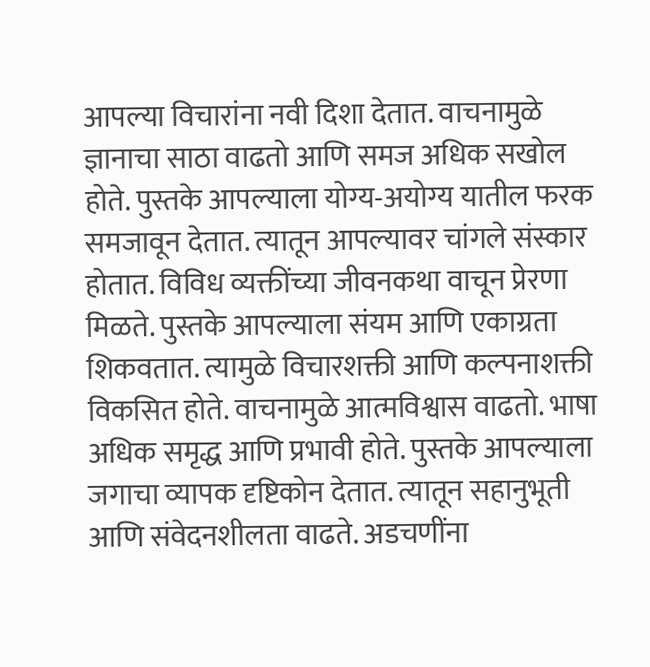आपल्या विचारांना नवी दिशा देतात. वाचनामुळे ज्ञानाचा साठा वाढतो आणि समज अधिक सखोल होते. पुस्तके आपल्याला योग्य-अयोग्य यातील फरक समजावून देतात. त्यातून आपल्यावर चांगले संस्कार होतात. विविध व्यक्तींच्या जीवनकथा वाचून प्रेरणा मिळते. पुस्तके आपल्याला संयम आणि एकाग्रता शिकवतात. त्यामुळे विचारशक्ती आणि कल्पनाशक्ती विकसित होते. वाचनामुळे आत्मविश्वास वाढतो. भाषा अधिक समृद्ध आणि प्रभावी होते. पुस्तके आपल्याला जगाचा व्यापक दृष्टिकोन देतात. त्यातून सहानुभूती आणि संवेदनशीलता वाढते. अडचणींना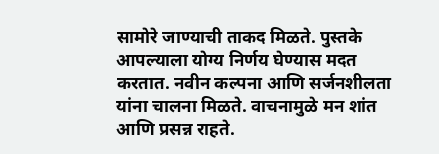सामोरे जाण्याची ताकद मिळते. पुस्तके आपल्याला योग्य निर्णय घेण्यास मदत करतात. नवीन कल्पना आणि सर्जनशीलता यांना चालना मिळते. वाचनामुळे मन शांत आणि प्रसन्न राहते.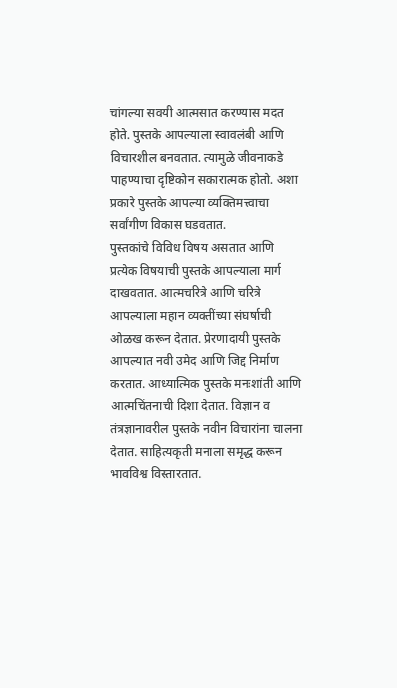चांगल्या सवयी आत्मसात करण्यास मदत होते. पुस्तके आपल्याला स्वावलंबी आणि विचारशील बनवतात. त्यामुळे जीवनाकडे पाहण्याचा दृष्टिकोन सकारात्मक होतो. अशा प्रकारे पुस्तके आपल्या व्यक्तिमत्त्वाचा सर्वांगीण विकास घडवतात.
पुस्तकांचे विविध विषय असतात आणि प्रत्येक विषयाची पुस्तके आपल्याला मार्ग दाखवतात. आत्मचरित्रे आणि चरित्रे आपल्याला महान व्यक्तींच्या संघर्षाची ओळख करून देतात. प्रेरणादायी पुस्तके आपल्यात नवी उमेद आणि जिद्द निर्माण करतात. आध्यात्मिक पुस्तके मनःशांती आणि आत्मचिंतनाची दिशा देतात. विज्ञान व तंत्रज्ञानावरील पुस्तके नवीन विचारांना चालना देतात. साहित्यकृती मनाला समृद्ध करून भावविश्व विस्तारतात.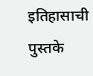इतिहासाची पुस्तके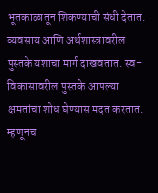भूतकाळातून शिकण्याची संधी देतात. व्यवसाय आणि अर्थशास्त्रावरील पुस्तके यशाचा मार्ग दाखवतात. स्व-विकासावरील पुस्तके आपल्या क्षमतांचा शोध घेण्यास मदत करतात. म्हणूनच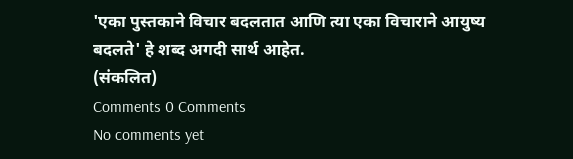'एका पुस्तकाने विचार बदलतात आणि त्या एका विचाराने आयुष्य बदलते' हे शब्द अगदी सार्थ आहेत.
(संकलित)
Comments 0 Comments
No comments yet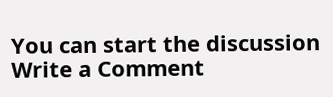You can start the discussion
Write a Comment